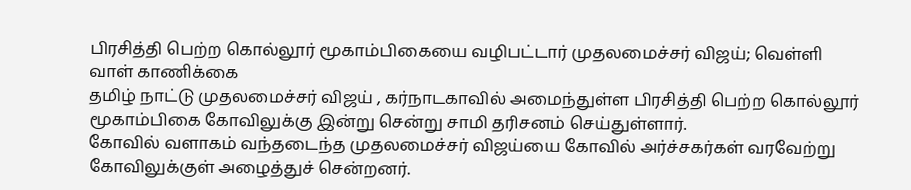பிரசித்தி பெற்ற கொல்லூர் மூகாம்பிகையை வழிபட்டார் முதலமைச்சர் விஜய்; வெள்ளி வாள் காணிக்கை
தமிழ் நாட்டு முதலமைச்சர் விஜய் , கர்நாடகாவில் அமைந்துள்ள பிரசித்தி பெற்ற கொல்லூர் மூகாம்பிகை கோவிலுக்கு இன்று சென்று சாமி தரிசனம் செய்துள்ளார்.
கோவில் வளாகம் வந்தடைந்த முதலமைச்சர் விஜய்யை கோவில் அர்ச்சகர்கள் வரவேற்று கோவிலுக்குள் அழைத்துச் சென்றனர்.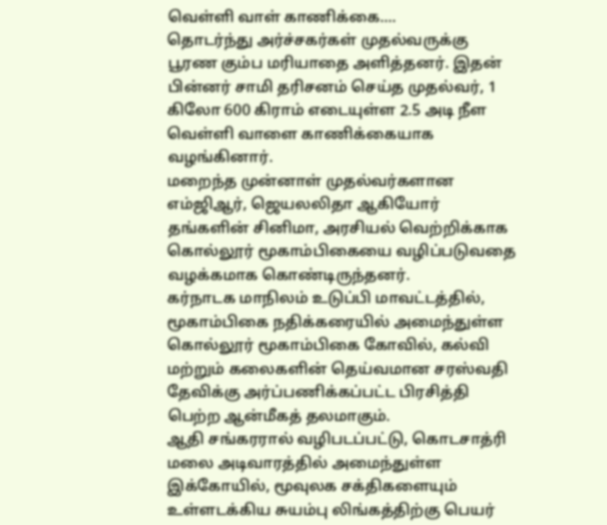வெள்ளி வாள் காணிக்கை....
தொடர்ந்து அர்ச்சகர்கள் முதல்வருக்கு பூரண கும்ப மரியாதை அளித்தனர். இதன் பின்னர் சாமி தரிசனம் செய்த முதல்வர், 1 கிலோ 600 கிராம் எடையுள்ள 2.5 அடி நீள வெள்ளி வாளை காணிக்கையாக வழங்கினார்.
மறைந்த முன்னாள் முதல்வர்களான எம்ஜிஆர், ஜெயலலிதா ஆகியோர் தங்களின் சினிமா, அரசியல் வெற்றிக்காக கொல்லூர் மூகாம்பிகையை வழிப்படுவதை வழக்கமாக கொண்டிருந்தனர்.
கர்நாடக மாநிலம் உடுப்பி மாவட்டத்தில், மூகாம்பிகை நதிக்கரையில் அமைந்துள்ள கொல்லூர் மூகாம்பிகை கோவில், கல்வி மற்றும் கலைகளின் தெய்வமான சரஸ்வதி தேவிக்கு அர்ப்பணிக்கப்பட்ட பிரசித்தி பெற்ற ஆன்மீகத் தலமாகும்.
ஆதி சங்கரரால் வழிபடப்பட்டு, கொடசாத்ரி மலை அடிவாரத்தில் அமைந்துள்ள இக்கோயில், மூவுலக சக்திகளையும் உள்ளடக்கிய சுயம்பு லிங்கத்திற்கு பெயர்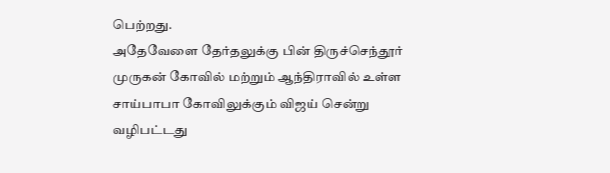பெற்றது.
அதேவேளை தேர்தலுக்கு பின் திருச்செந்தூர் முருகன் கோவில் மற்றும் ஆந்திராவில் உள்ள சாய்பாபா கோவிலுக்கும் விஜய் சென்று வழிபட்டது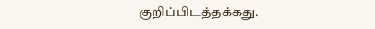குறிப்பிடத்தக்கது.